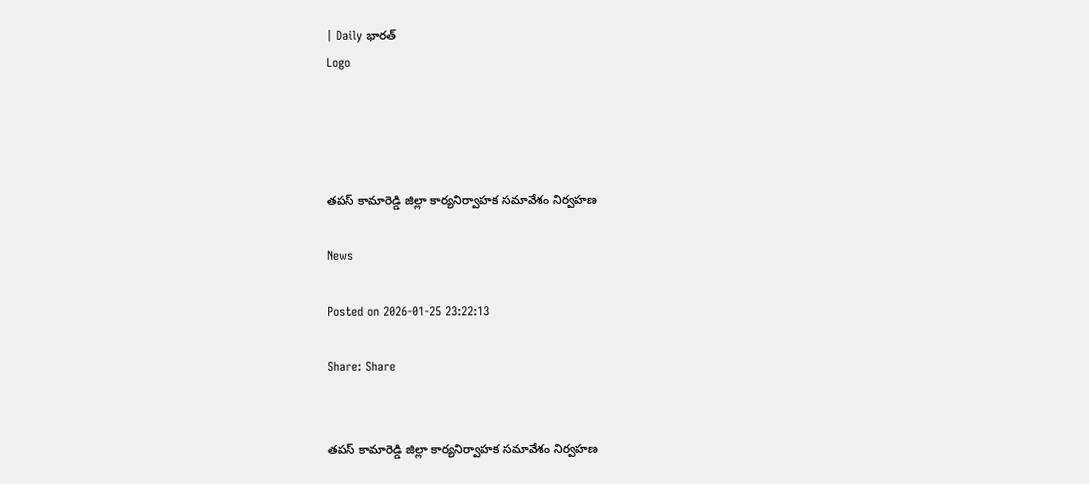| Daily భారత్
Logo




తపస్ కామారెడ్డి జిల్లా కార్యనిర్వాహక సమావేశం నిర్వహణ

News

Posted on 2026-01-25 23:22:13

Share: Share


తపస్ కామారెడ్డి జిల్లా కార్యనిర్వాహక సమావేశం నిర్వహణ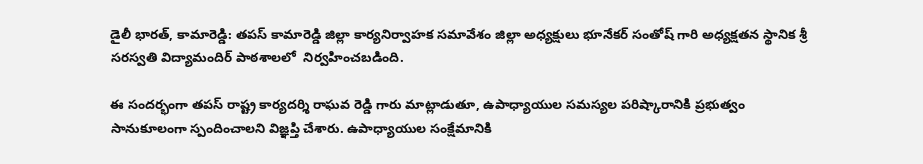డైలీ భారత్, కామారెడ్డి: తపస్ కామారెడ్డి జిల్లా కార్యనిర్వాహక సమావేశం జిల్లా అధ్యక్షులు భూనేకర్ సంతోష్ గారి అధ్యక్షతన స్థానిక శ్రీ సరస్వతి విద్యామందిర్ పాఠశాలలో  నిర్వహించబడింది.

ఈ సందర్భంగా తపస్ రాష్ట్ర కార్యదర్శి రాఘవ రెడ్డి గారు మాట్లాడుతూ, ఉపాధ్యాయుల సమస్యల పరిష్కారానికి ప్రభుత్వం సానుకూలంగా స్పందించాలని విజ్ఞప్తి చేశారు. ఉపాధ్యాయుల సంక్షేమానికి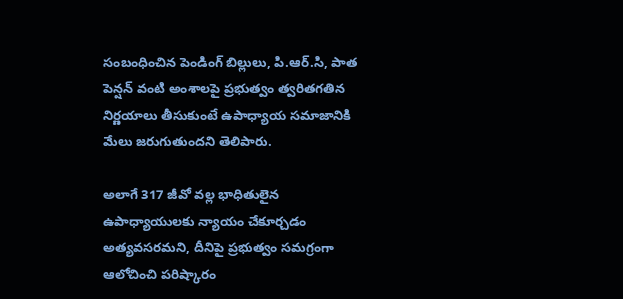సంబంధించిన పెండింగ్ బిల్లులు, పి.ఆర్.సి, పాత పెన్షన్ వంటి అంశాలపై ప్రభుత్వం త్వరితగతిన నిర్ణయాలు తీసుకుంటే ఉపాధ్యాయ సమాజానికి మేలు జరుగుతుందని తెలిపారు.

అలాగే 317 జీవో వల్ల భాధితులైన ఉపాధ్యాయులకు న్యాయం చేకూర్చడం అత్యవసరమని, దీనిపై ప్రభుత్వం సమగ్రంగా ఆలోచించి పరిష్కారం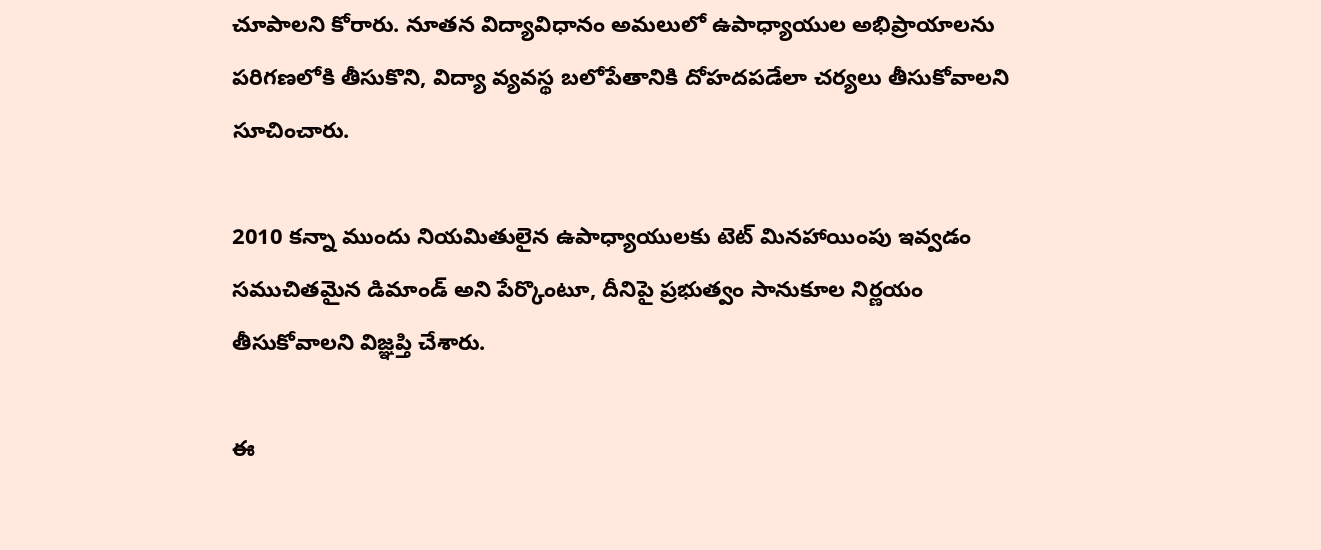చూపాలని కోరారు. నూతన విద్యావిధానం అమలులో ఉపాధ్యాయుల అభిప్రాయాలను పరిగణలోకి తీసుకొని, విద్యా వ్యవస్థ బలోపేతానికి దోహదపడేలా చర్యలు తీసుకోవాలని సూచించారు.

2010 కన్నా ముందు నియమితులైన ఉపాధ్యాయులకు టెట్ మినహాయింపు ఇవ్వడం సముచితమైన డిమాండ్ అని పేర్కొంటూ, దీనిపై ప్రభుత్వం సానుకూల నిర్ణయం తీసుకోవాలని విజ్ఞప్తి చేశారు.

ఈ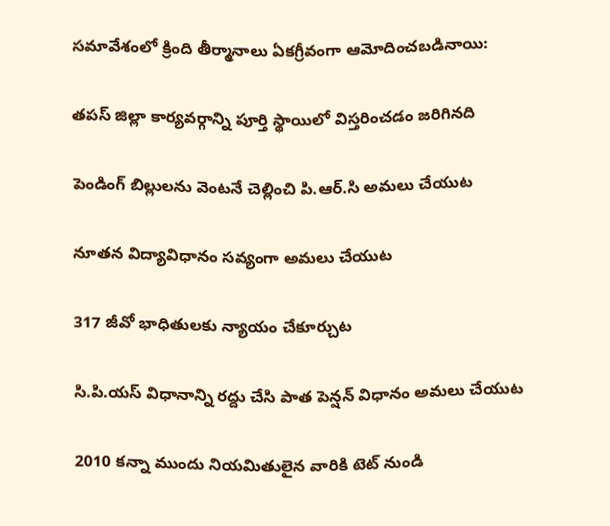సమావేశంలో క్రింది తీర్మానాలు ఏకగ్రీవంగా ఆమోదించబడినాయి:

తపస్ జిల్లా కార్యవర్గాన్ని పూర్తి స్థాయిలో విస్తరించడం జరిగినది

పెండింగ్ బిల్లులను వెంటనే చెల్లించి పి.ఆర్.సి అమలు చేయుట

నూతన విద్యావిధానం సవ్యంగా అమలు చేయుట

317 జీవో భాధితులకు న్యాయం చేకూర్చుట

సి.పి.యస్ విధానాన్ని రద్దు చేసి పాత పెన్షన్ విధానం అమలు చేయుట

2010 కన్నా ముందు నియమితులైన వారికి టెట్ నుండి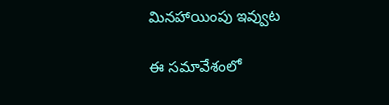మినహాయింపు ఇవ్వుట

ఈ సమావేశంలో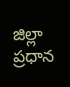జిల్లా ప్రధాన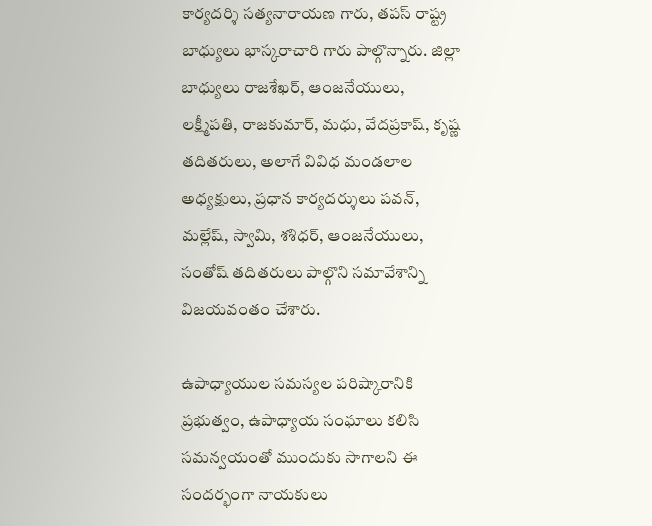కార్యదర్శి సత్యనారాయణ గారు, తపస్ రాష్ట్ర బాధ్యులు భాస్కరాచారి గారు పాల్గొన్నారు. జిల్లా బాధ్యులు రాజశేఖర్, ఆంజనేయులు, లక్ష్మీపతి, రాజకుమార్, మధు, వేదప్రకాష్, కృష్ణ తదితరులు, అలాగే వివిధ మండలాల అధ్యక్షులు, ప్రధాన కార్యదర్శులు పవన్, మల్లేష్, స్వామి, శశిధర్, ఆంజనేయులు, సంతోష్ తదితరులు పాల్గొని సమావేశాన్ని విజయవంతం చేశారు.

ఉపాధ్యాయుల సమస్యల పరిష్కారానికి ప్రభుత్వం, ఉపాధ్యాయ సంఘాలు కలిసి సమన్వయంతో ముందుకు సాగాలని ఈ సందర్భంగా నాయకులు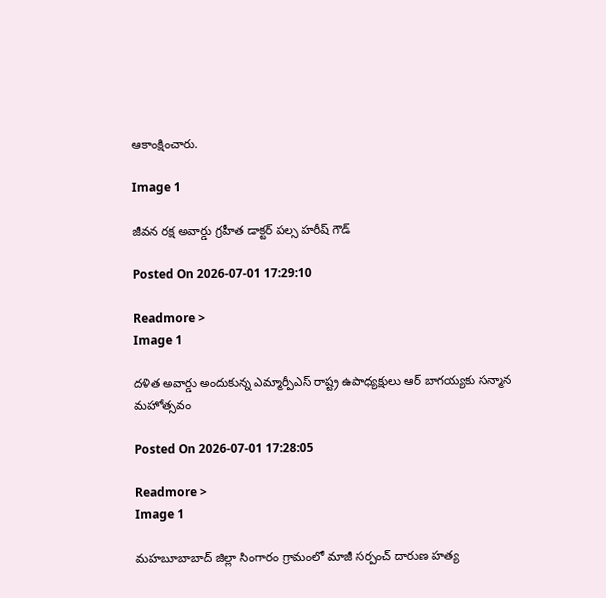ఆకాంక్షించారు.

Image 1

జీవన రక్ష అవార్డు గ్రహీత డాక్టర్ పల్స హరీష్ గౌడ్

Posted On 2026-07-01 17:29:10

Readmore >
Image 1

దళిత అవార్డు అందుకున్న ఎమ్మార్పీఎస్ రాష్ట్ర ఉపాధ్యక్షులు ఆర్ బాగయ్యకు సన్మాన మహోత్సవం

Posted On 2026-07-01 17:28:05

Readmore >
Image 1

మహబూబాబాద్ జిల్లా సింగారం గ్రామంలో మాజీ సర్పంచ్ దారుణ హత్య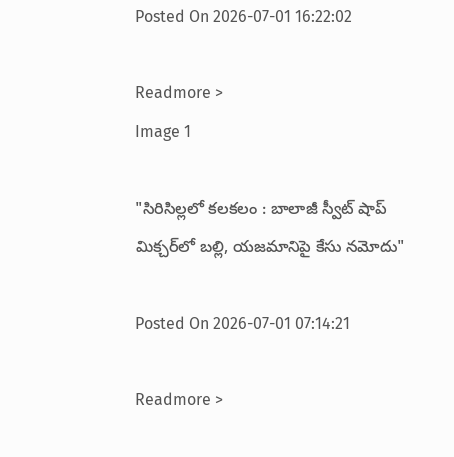Posted On 2026-07-01 16:22:02

Readmore >
Image 1

"సిరిసిల్లలో కలకలం : బాలాజీ స్వీట్ షాప్ మిక్చర్‌లో బల్లి, యజమానిపై కేసు నమోదు"

Posted On 2026-07-01 07:14:21

Readmore >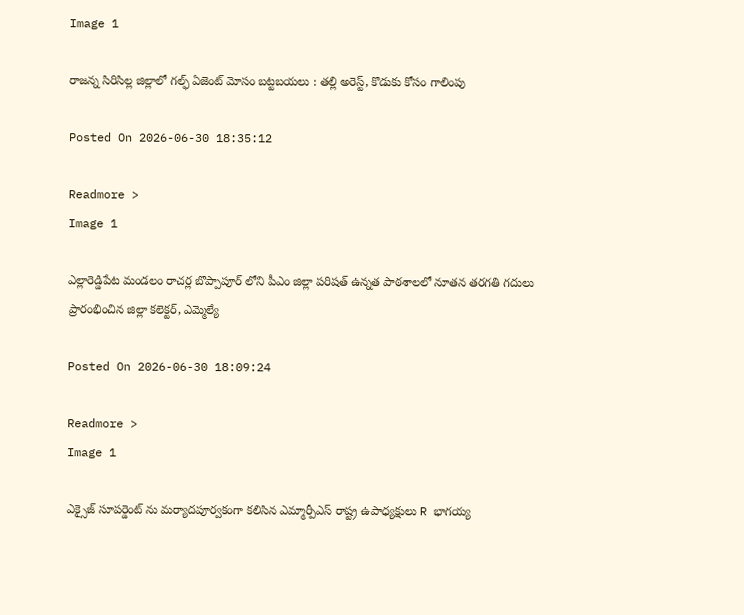Image 1

రాజన్న సిరిసిల్ల జిల్లాలో గల్ఫ్ ఏజెంట్ మోసం బట్టబయలు : తల్లి అరెస్ట్, కొడుకు కోసం గాలింపు

Posted On 2026-06-30 18:35:12

Readmore >
Image 1

ఎల్లారెడ్డిపేట మండలం రాచర్ల బొప్పాపూర్ లోని పీఎం జిల్లా పరిషత్ ఉన్నత పాఠశాలలో నూతన తరగతి గదులు ప్రారంభించిన జిల్లా కలెక్టర్, ఎమ్మెల్యే

Posted On 2026-06-30 18:09:24

Readmore >
Image 1

ఎక్సైజ్ సూపర్డెంట్ ను మర్యాదపూర్వకంగా కలిసిన ఎమ్మార్పీఎస్ రాష్ట్ర ఉపాధ్యక్షులు R భాగయ్య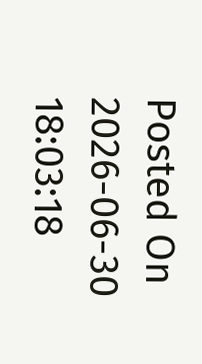Posted On 2026-06-30 18:03:18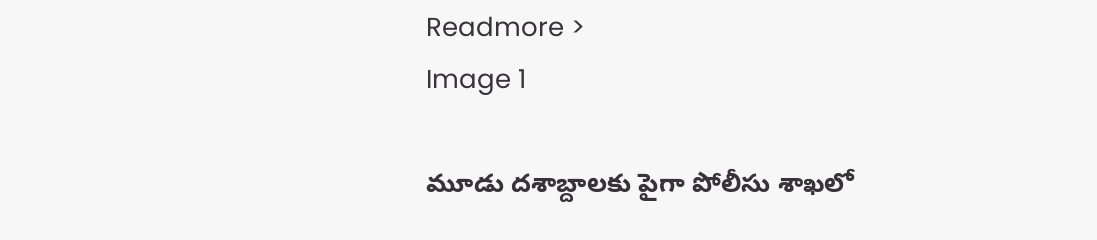Readmore >
Image 1

మూడు దశాబ్దాలకు పైగా పోలీసు శాఖలో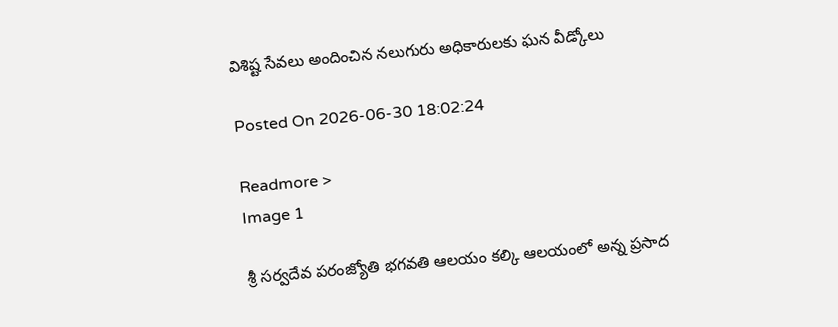విశిష్ట సేవలు అందించిన నలుగురు అధికారులకు ఘన వీడ్కోలు

Posted On 2026-06-30 18:02:24

Readmore >
Image 1

శ్రీ సర్వదేవ పరంజ్యోతి భగవతి ఆలయం కల్కి ఆలయంలో అన్న ప్రసాద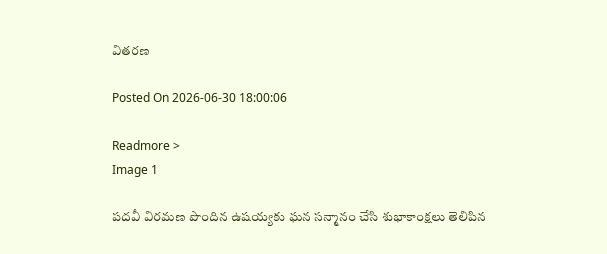వితరణ

Posted On 2026-06-30 18:00:06

Readmore >
Image 1

పదవీ విరమణ పొందిన ఉషయ్యకు ఘన సన్మానం చేసి శుభాకాంక్షలు తెలిపిన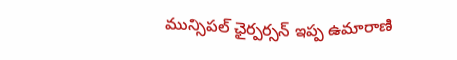మున్సిపల్ ఛైర్పర్సన్ ఇప్ప ఉమారాణి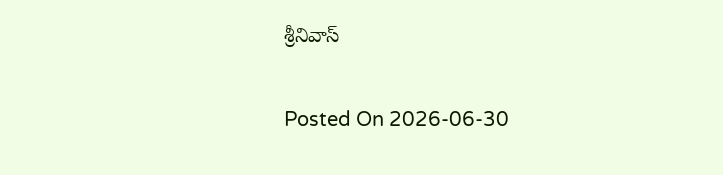శ్రీనివాస్

Posted On 2026-06-30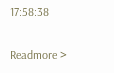17:58:38

Readmore >